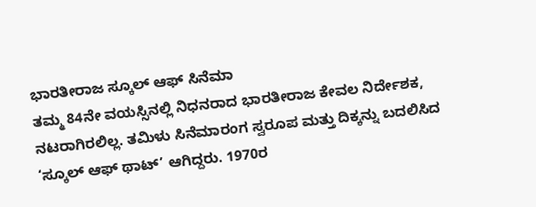ಭಾರತೀರಾಜ ಸ್ಕೂಲ್ ಆಫ್ ಸಿನೆಮಾ
ತಮ್ಮ 84ನೇ ವಯಸ್ಸಿನಲ್ಲಿ ನಿಧನರಾದ ಭಾರತೀರಾಜ ಕೇವಲ ನಿರ್ದೇಶಕ, ನಟರಾಗಿರಲಿಲ್ಲ. ತಮಿಳು ಸಿನೆಮಾರಂಗ ಸ್ವರೂಪ ಮತ್ತು ದಿಕ್ಕನ್ನು ಬದಲಿಸಿದ ‘ಸ್ಕೂಲ್ ಆಫ್ ಥಾಟ್’ ಆಗಿದ್ದರು. 1970ರ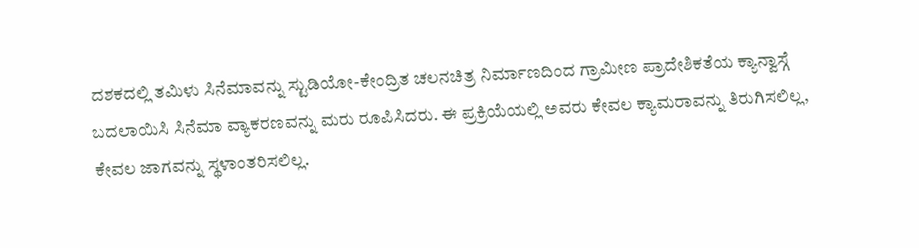ದಶಕದಲ್ಲಿ ತಮಿಳು ಸಿನೆಮಾವನ್ನು ಸ್ಟುಡಿಯೋ-ಕೇಂದ್ರಿತ ಚಲನಚಿತ್ರ ನಿರ್ಮಾಣದಿಂದ ಗ್ರಾಮೀಣ ಪ್ರಾದೇಶಿಕತೆಯ ಕ್ಯಾನ್ವಾಸ್ಗೆ ಬದಲಾಯಿಸಿ ಸಿನೆಮಾ ವ್ಯಾಕರಣವನ್ನು ಮರು ರೂಪಿಸಿದರು. ಈ ಪ್ರಕ್ರಿಯೆಯಲ್ಲಿ ಅವರು ಕೇವಲ ಕ್ಯಾಮರಾವನ್ನು ತಿರುಗಿಸಲಿಲ್ಲ, ಕೇವಲ ಜಾಗವನ್ನು ಸ್ಥಳಾಂತರಿಸಲಿಲ್ಲ.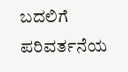ಬದಲಿಗೆ ಪರಿವರ್ತನೆಯ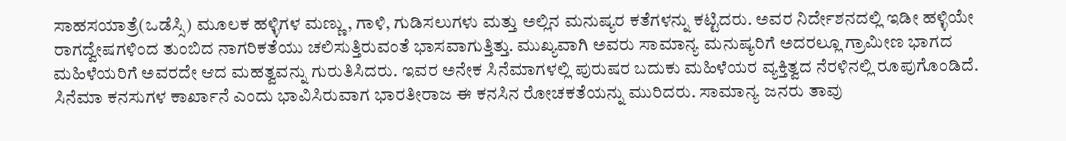ಸಾಹಸಯಾತ್ರೆ(ಒಡೆಸ್ಸಿ) ಮೂಲಕ ಹಳ್ಳಿಗಳ ಮಣ್ಣು, ಗಾಳಿ, ಗುಡಿಸಲುಗಳು ಮತ್ತು ಅಲ್ಲಿನ ಮನುಷ್ಯರ ಕತೆಗಳನ್ನು ಕಟ್ಟಿದರು. ಅವರ ನಿರ್ದೇಶನದಲ್ಲಿ ಇಡೀ ಹಳ್ಳಿಯೇ ರಾಗದ್ವೇಷಗಳಿಂದ ತುಂಬಿದ ನಾಗರಿಕತೆಯು ಚಲಿಸುತ್ತಿರುವಂತೆ ಭಾಸವಾಗುತ್ತಿತ್ತು. ಮುಖ್ಯವಾಗಿ ಅವರು ಸಾಮಾನ್ಯ ಮನುಷ್ಯರಿಗೆ ಅದರಲ್ಲೂ ಗ್ರಾಮೀಣ ಭಾಗದ ಮಹಿಳೆಯರಿಗೆ ಅವರದೇ ಆದ ಮಹತ್ವವನ್ನು ಗುರುತಿಸಿದರು. ಇವರ ಅನೇಕ ಸಿನೆಮಾಗಳಲ್ಲಿ ಪುರುಷರ ಬದುಕು ಮಹಿಳೆಯರ ವ್ಯಕ್ತಿತ್ವದ ನೆರಳಿನಲ್ಲಿ ರೂಪುಗೊಂಡಿದೆ. ಸಿನೆಮಾ ಕನಸುಗಳ ಕಾರ್ಖಾನೆ ಎಂದು ಭಾವಿಸಿರುವಾಗ ಭಾರತೀರಾಜ ಈ ಕನಸಿನ ರೋಚಕತೆಯನ್ನು ಮುರಿದರು. ಸಾಮಾನ್ಯ ಜನರು ತಾವು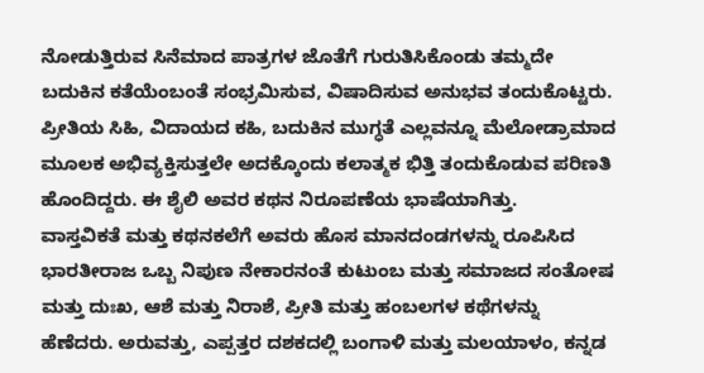ನೋಡುತ್ತಿರುವ ಸಿನೆಮಾದ ಪಾತ್ರಗಳ ಜೊತೆಗೆ ಗುರುತಿಸಿಕೊಂಡು ತಮ್ಮದೇ ಬದುಕಿನ ಕತೆಯೆಂಬಂತೆ ಸಂಭ್ರಮಿಸುವ, ವಿಷಾದಿಸುವ ಅನುಭವ ತಂದುಕೊಟ್ಟರು. ಪ್ರೀತಿಯ ಸಿಹಿ, ವಿದಾಯದ ಕಹಿ, ಬದುಕಿನ ಮುಗ್ಧತೆ ಎಲ್ಲವನ್ನೂ ಮೆಲೋಡ್ರಾಮಾದ ಮೂಲಕ ಅಭಿವ್ಯಕ್ತಿಸುತ್ತಲೇ ಅದಕ್ಕೊಂದು ಕಲಾತ್ಮಕ ಭಿತ್ತಿ ತಂದುಕೊಡುವ ಪರಿಣತಿ ಹೊಂದಿದ್ದರು. ಈ ಶೈಲಿ ಅವರ ಕಥನ ನಿರೂಪಣೆಯ ಭಾಷೆಯಾಗಿತ್ತು.
ವಾಸ್ತವಿಕತೆ ಮತ್ತು ಕಥನಕಲೆಗೆ ಅವರು ಹೊಸ ಮಾನದಂಡಗಳನ್ನು ರೂಪಿಸಿದ ಭಾರತೀರಾಜ ಒಬ್ಬ ನಿಪುಣ ನೇಕಾರನಂತೆ ಕುಟುಂಬ ಮತ್ತು ಸಮಾಜದ ಸಂತೋಷ ಮತ್ತು ದುಃಖ, ಆಶೆ ಮತ್ತು ನಿರಾಶೆ, ಪ್ರೀತಿ ಮತ್ತು ಹಂಬಲಗಳ ಕಥೆಗಳನ್ನು ಹೆಣೆದರು. ಅರುವತ್ತು, ಎಪ್ಪತ್ತರ ದಶಕದಲ್ಲಿ ಬಂಗಾಳಿ ಮತ್ತು ಮಲಯಾಳಂ, ಕನ್ನಡ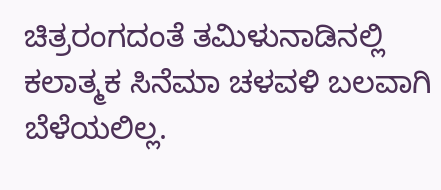ಚಿತ್ರರಂಗದಂತೆ ತಮಿಳುನಾಡಿನಲ್ಲಿ ಕಲಾತ್ಮಕ ಸಿನೆಮಾ ಚಳವಳಿ ಬಲವಾಗಿ ಬೆಳೆಯಲಿಲ್ಲ.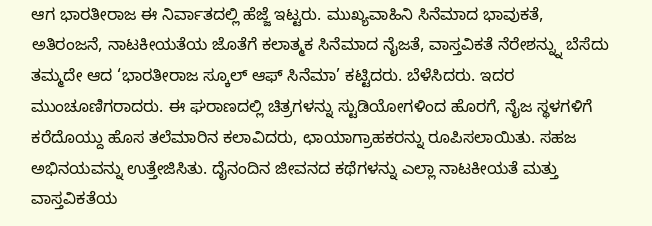ಆಗ ಭಾರತೀರಾಜ ಈ ನಿರ್ವಾತದಲ್ಲಿ ಹೆಜ್ಜೆ ಇಟ್ಟರು. ಮುಖ್ಯವಾಹಿನಿ ಸಿನೆಮಾದ ಭಾವುಕತೆ, ಅತಿರಂಜನೆ, ನಾಟಕೀಯತೆಯ ಜೊತೆಗೆ ಕಲಾತ್ಮಕ ಸಿನೆಮಾದ ನೈಜತೆ, ವಾಸ್ತವಿಕತೆ ನೆರೇಶನ್ನ್ನು ಬೆಸೆದು ತಮ್ಮದೇ ಆದ ‘ಭಾರತೀರಾಜ ಸ್ಕೂಲ್ ಆಫ್ ಸಿನೆಮಾ’ ಕಟ್ಟಿದರು. ಬೆಳೆಸಿದರು. ಇದರ ಮುಂಚೂಣಿಗರಾದರು. ಈ ಘರಾಣದಲ್ಲಿ ಚಿತ್ರಗಳನ್ನು ಸ್ಟುಡಿಯೋಗಳಿಂದ ಹೊರಗೆ, ನೈಜ ಸ್ಥಳಗಳಿಗೆ ಕರೆದೊಯ್ದು ಹೊಸ ತಲೆಮಾರಿನ ಕಲಾವಿದರು, ಛಾಯಾಗ್ರಾಹಕರನ್ನು ರೂಪಿಸಲಾಯಿತು. ಸಹಜ ಅಭಿನಯವನ್ನು ಉತ್ತೇಜಿಸಿತು. ದೈನಂದಿನ ಜೀವನದ ಕಥೆಗಳನ್ನು ಎಲ್ಲಾ ನಾಟಕೀಯತೆ ಮತ್ತು ವಾಸ್ತವಿಕತೆಯ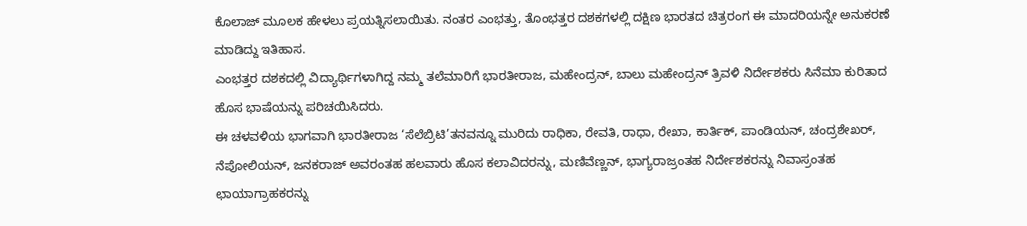ಕೊಲಾಜ್ ಮೂಲಕ ಹೇಳಲು ಪ್ರಯತ್ನಿಸಲಾಯಿತು. ನಂತರ ಎಂಭತ್ತು, ತೊಂಭತ್ತರ ದಶಕಗಳಲ್ಲಿ ದಕ್ಷಿಣ ಭಾರತದ ಚಿತ್ರರಂಗ ಈ ಮಾದರಿಯನ್ನೇ ಅನುಕರಣೆ ಮಾಡಿದ್ದು ಇತಿಹಾಸ.
ಎಂಭತ್ತರ ದಶಕದಲ್ಲಿ ವಿದ್ಯಾರ್ಥಿಗಳಾಗಿದ್ದ ನಮ್ಮ ತಲೆಮಾರಿಗೆ ಭಾರತೀರಾಜ, ಮಹೇಂದ್ರನ್, ಬಾಲು ಮಹೇಂದ್ರನ್ ತ್ರಿವಳಿ ನಿರ್ದೇಶಕರು ಸಿನೆಮಾ ಕುರಿತಾದ ಹೊಸ ಭಾಷೆಯನ್ನು ಪರಿಚಯಿಸಿದರು.
ಈ ಚಳವಳಿಯ ಭಾಗವಾಗಿ ಭಾರತೀರಾಜ ‘ಸೆಲೆಬ್ರಿಟಿ’ತನವನ್ನೂ ಮುರಿದು ರಾಧಿಕಾ, ರೇವತಿ, ರಾಧಾ, ರೇಖಾ, ಕಾರ್ತಿಕ್, ಪಾಂಡಿಯನ್, ಚಂದ್ರಶೇಖರ್, ನೆಪೋಲಿಯನ್, ಜನಕರಾಜ್ ಅವರಂತಹ ಹಲವಾರು ಹೊಸ ಕಲಾವಿದರನ್ನು, ಮಣಿವೆಣ್ಣನ್, ಭಾಗ್ಯರಾಜ್ರಂತಹ ನಿರ್ದೇಶಕರನ್ನು ನಿವಾಸ್ರಂತಹ ಛಾಯಾಗ್ರಾಹಕರನ್ನು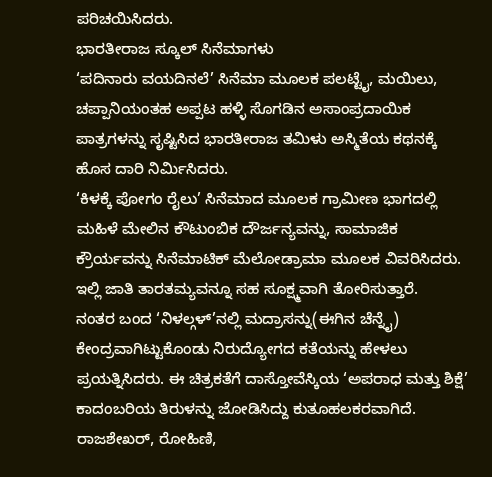ಪರಿಚಯಿಸಿದರು.
ಭಾರತೀರಾಜ ಸ್ಕೂಲ್ ಸಿನೆಮಾಗಳು
‘ಪದಿನಾರು ವಯದಿನಲೆ’ ಸಿನೆಮಾ ಮೂಲಕ ಪಲಟ್ಟೈ, ಮಯಿಲು, ಚಪ್ಪಾನಿಯಂತಹ ಅಪ್ಪಟ ಹಳ್ಳಿ ಸೊಗಡಿನ ಅಸಾಂಪ್ರದಾಯಿಕ ಪಾತ್ರಗಳನ್ನು ಸೃಷ್ಟಿಸಿದ ಭಾರತೀರಾಜ ತಮಿಳು ಅಸ್ಮಿತೆಯ ಕಥನಕ್ಕೆ ಹೊಸ ದಾರಿ ನಿರ್ಮಿಸಿದರು.
‘ಕಿಳಕ್ಕೆ ಪೋಗಂ ರೈಲು’ ಸಿನೆಮಾದ ಮೂಲಕ ಗ್ರಾಮೀಣ ಭಾಗದಲ್ಲಿ ಮಹಿಳೆ ಮೇಲಿನ ಕೌಟುಂಬಿಕ ದೌರ್ಜನ್ಯವನ್ನು, ಸಾಮಾಜಿಕ ಕ್ರೌರ್ಯವನ್ನು ಸಿನೆಮಾಟಿಕ್ ಮೆಲೋಡ್ರಾಮಾ ಮೂಲಕ ವಿವರಿಸಿದರು. ಇಲ್ಲಿ ಜಾತಿ ತಾರತಮ್ಯವನ್ನೂ ಸಹ ಸೂಕ್ಷ್ಮವಾಗಿ ತೋರಿಸುತ್ತಾರೆ.
ನಂತರ ಬಂದ ‘ನಿಳಲ್ಗಳ್’ನಲ್ಲಿ ಮದ್ರಾಸನ್ನು(ಈಗಿನ ಚೆನ್ನೈ) ಕೇಂದ್ರವಾಗಿಟ್ಟುಕೊಂಡು ನಿರುದ್ಯೋಗದ ಕತೆಯನ್ನು ಹೇಳಲು ಪ್ರಯತ್ನಿಸಿದರು. ಈ ಚಿತ್ರಕತೆಗೆ ದಾಸ್ತೋವೆಸ್ಕಿಯ ‘ಅಪರಾಧ ಮತ್ತು ಶಿಕ್ಷೆ’ ಕಾದಂಬರಿಯ ತಿರುಳನ್ನು ಜೋಡಿಸಿದ್ದು ಕುತೂಹಲಕರವಾಗಿದೆ. ರಾಜಶೇಖರ್, ರೋಹಿಣಿ,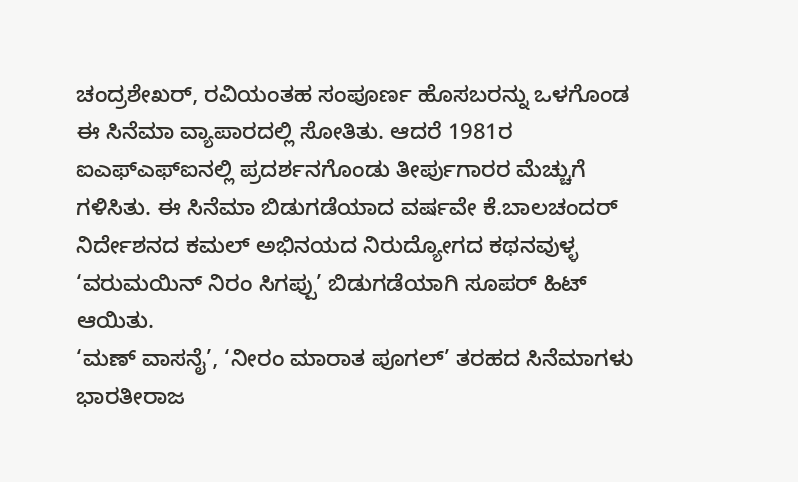ಚಂದ್ರಶೇಖರ್, ರವಿಯಂತಹ ಸಂಪೂರ್ಣ ಹೊಸಬರನ್ನು ಒಳಗೊಂಡ ಈ ಸಿನೆಮಾ ವ್ಯಾಪಾರದಲ್ಲಿ ಸೋತಿತು. ಆದರೆ 1981ರ ಐಎಫ್ಎಫ್ಐನಲ್ಲಿ ಪ್ರದರ್ಶನಗೊಂಡು ತೀರ್ಪುಗಾರರ ಮೆಚ್ಚುಗೆ ಗಳಿಸಿತು. ಈ ಸಿನೆಮಾ ಬಿಡುಗಡೆಯಾದ ವರ್ಷವೇ ಕೆ.ಬಾಲಚಂದರ್ ನಿರ್ದೇಶನದ ಕಮಲ್ ಅಭಿನಯದ ನಿರುದ್ಯೋಗದ ಕಥನವುಳ್ಳ ‘ವರುಮಯಿನ್ ನಿರಂ ಸಿಗಪ್ಪು’ ಬಿಡುಗಡೆಯಾಗಿ ಸೂಪರ್ ಹಿಟ್ ಆಯಿತು.
‘ಮಣ್ ವಾಸನೈ’, ‘ನೀರಂ ಮಾರಾತ ಪೂಗಲ್’ ತರಹದ ಸಿನೆಮಾಗಳು ಭಾರತೀರಾಜ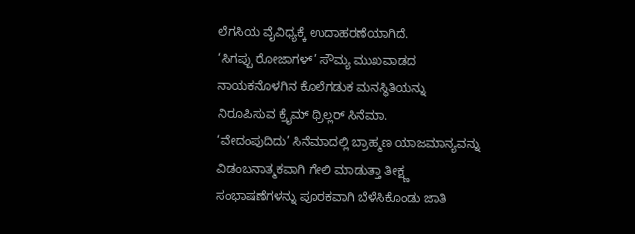ಲೆಗಸಿಯ ವೈವಿಧ್ಯಕ್ಕೆ ಉದಾಹರಣೆಯಾಗಿದೆ.
‘ಸಿಗಪ್ಪು ರೋಜಾಗಳ್’ ಸೌಮ್ಯ ಮುಖವಾಡದ ನಾಯಕನೊಳಗಿನ ಕೊಲೆಗಡುಕ ಮನಸ್ಥಿತಿಯನ್ನು ನಿರೂಪಿಸುವ ಕ್ರೈಮ್ ಥ್ರಿಲ್ಲರ್ ಸಿನೆಮಾ.
‘ವೇದಂಪುದಿದು’ ಸಿನೆಮಾದಲ್ಲಿ ಬ್ರಾಹ್ಮಣ ಯಾಜಮಾನ್ಯವನ್ನು ವಿಡಂಬನಾತ್ಮಕವಾಗಿ ಗೇಲಿ ಮಾಡುತ್ತಾ ತೀಕ್ಷ್ಣ ಸಂಭಾಷಣೆಗಳನ್ನು ಪೂರಕವಾಗಿ ಬೆಳೆಸಿಕೊಂಡು ಜಾತಿ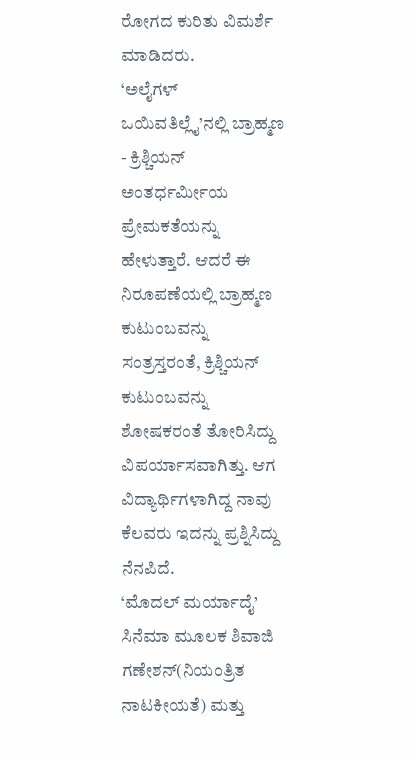ರೋಗದ ಕುರಿತು ವಿಮರ್ಶೆ ಮಾಡಿದರು.
‘ಅಲೈಗಳ್ ಒಯಿವತಿಲ್ಲೈ’ನಲ್ಲಿ ಬ್ರಾಹ್ಮಣ - ಕ್ರಿಶ್ಚಿಯನ್ ಅಂತರ್ಧರ್ಮೀಯ ಪ್ರೇಮಕತೆಯನ್ನು ಹೇಳುತ್ತಾರೆ. ಆದರೆ ಈ ನಿರೂಪಣೆಯಲ್ಲಿ ಬ್ರಾಹ್ಮಣ ಕುಟುಂಬವನ್ನು ಸಂತ್ರಸ್ತರಂತೆ, ಕ್ರಿಶ್ಚಿಯನ್ ಕುಟುಂಬವನ್ನು ಶೋಷಕರಂತೆ ತೋರಿಸಿದ್ದು ವಿಪರ್ಯಾಸವಾಗಿತ್ತು. ಆಗ ವಿದ್ಯಾರ್ಥಿಗಳಾಗಿದ್ದ ನಾವು ಕೆಲವರು ಇದನ್ನು ಪ್ರಶ್ನಿಸಿದ್ದು ನೆನಪಿದೆ.
‘ಮೊದಲ್ ಮರ್ಯಾದೈ’ ಸಿನೆಮಾ ಮೂಲಕ ಶಿವಾಜಿ ಗಣೇಶನ್(ನಿಯಂತ್ರಿತ ನಾಟಕೀಯತೆ) ಮತ್ತು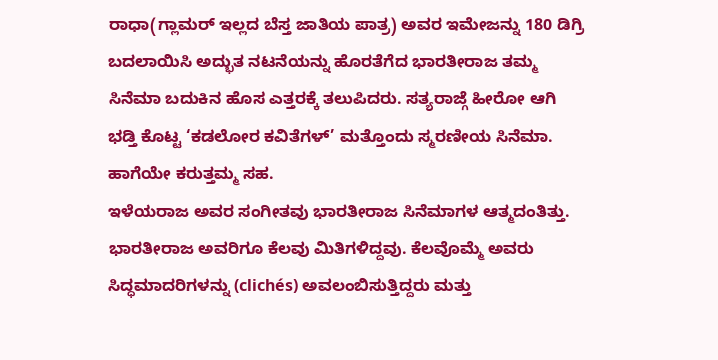ರಾಧಾ(ಗ್ಲಾಮರ್ ಇಲ್ಲದ ಬೆಸ್ತ ಜಾತಿಯ ಪಾತ್ರ) ಅವರ ಇಮೇಜನ್ನು 180 ಡಿಗ್ರಿ ಬದಲಾಯಿಸಿ ಅದ್ಭುತ ನಟನೆಯನ್ನು ಹೊರತೆಗೆದ ಭಾರತೀರಾಜ ತಮ್ಮ ಸಿನೆಮಾ ಬದುಕಿನ ಹೊಸ ಎತ್ತರಕ್ಕೆ ತಲುಪಿದರು. ಸತ್ಯರಾಜ್ಗೆ ಹೀರೋ ಆಗಿ ಭಡ್ತಿ ಕೊಟ್ಟ ‘ಕಡಲೋರ ಕವಿತೆಗಳ್’ ಮತ್ತೊಂದು ಸ್ಮರಣೀಯ ಸಿನೆಮಾ. ಹಾಗೆಯೇ ಕರುತ್ತಮ್ಮ ಸಹ.
ಇಳೆಯರಾಜ ಅವರ ಸಂಗೀತವು ಭಾರತೀರಾಜ ಸಿನೆಮಾಗಳ ಆತ್ಮದಂತಿತ್ತು.
ಭಾರತೀರಾಜ ಅವರಿಗೂ ಕೆಲವು ಮಿತಿಗಳಿದ್ದವು. ಕೆಲವೊಮ್ಮೆ ಅವರು ಸಿದ್ಧಮಾದರಿಗಳನ್ನು (clichés) ಅವಲಂಬಿಸುತ್ತಿದ್ದರು ಮತ್ತು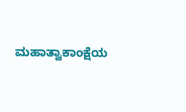ಮಹಾತ್ವಾಕಾಂಕ್ಷೆಯ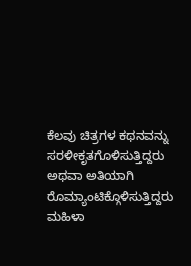ಕೆಲವು ಚಿತ್ರಗಳ ಕಥನವನ್ನು ಸರಳೀಕೃತಗೊಳಿಸುತ್ತಿದ್ದರು ಅಥವಾ ಅತಿಯಾಗಿ ರೊಮ್ಯಾಂಟಿಕ್ಗೊಳಿಸುತ್ತಿದ್ದರು ಮಹಿಳಾ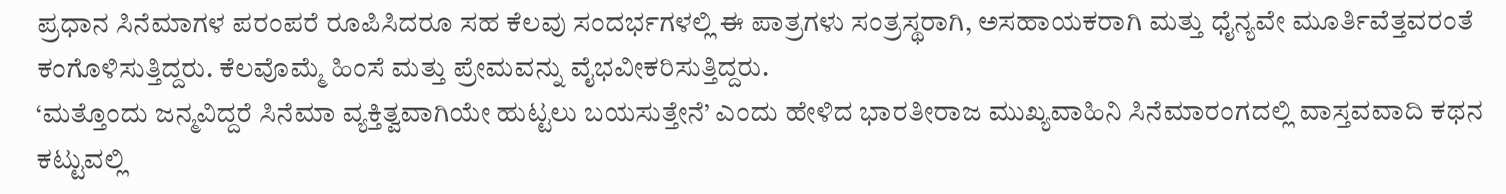ಪ್ರಧಾನ ಸಿನೆಮಾಗಳ ಪರಂಪರೆ ರೂಪಿಸಿದರೂ ಸಹ ಕೆಲವು ಸಂದರ್ಭಗಳಲ್ಲಿ ಈ ಪಾತ್ರಗಳು ಸಂತ್ರಸ್ಥರಾಗಿ, ಅಸಹಾಯಕರಾಗಿ ಮತ್ತು ಧೈನ್ಯವೇ ಮೂರ್ತಿವೆತ್ತವರಂತೆ ಕಂಗೊಳಿಸುತ್ತಿದ್ದರು. ಕೆಲವೊಮ್ಮೆ ಹಿಂಸೆ ಮತ್ತು ಪ್ರೇಮವನ್ನು ವೈಭವೀಕರಿಸುತ್ತಿದ್ದರು.
‘ಮತ್ತೊಂದು ಜನ್ಮವಿದ್ದರೆ ಸಿನೆಮಾ ವ್ಯಕ್ತಿತ್ವವಾಗಿಯೇ ಹುಟ್ಟಲು ಬಯಸುತ್ತೇನೆ’ ಎಂದು ಹೇಳಿದ ಭಾರತೀರಾಜ ಮುಖ್ಯವಾಹಿನಿ ಸಿನೆಮಾರಂಗದಲ್ಲಿ ವಾಸ್ತವವಾದಿ ಕಥನ ಕಟ್ಟುವಲ್ಲಿ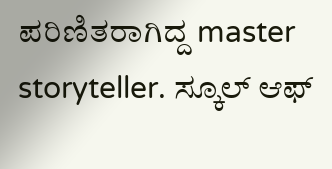ಪರಿಣಿತರಾಗಿದ್ದ master storyteller. ಸ್ಕೂಲ್ ಆಫ್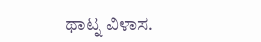ಥಾಟ್ನ ವಿಳಾಸ.